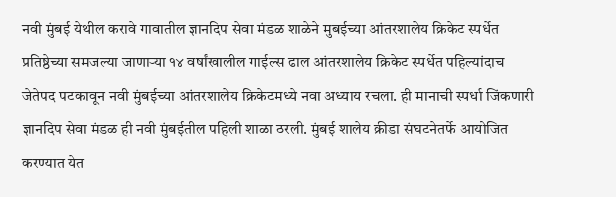नवी मुंबई येथील करावे गावातील ज्ञानदिप सेवा मंडळ शाळेने मुबईच्या आंतरशालेय क्रिकेट स्पर्धेत प्रतिष्ठेच्या समजल्या जाणाऱ्या १४ वर्षांखालील गाईल्स ढाल आंतरशालेय क्रिकेट स्पर्धेत पहिल्यांदाच जेतेपद पटकावून नवी मुंबईच्या आंतरशालेय क्रिकेटमध्ये नवा अध्याय रचला. ही मानाची स्पर्धा जिंकणारी ज्ञानदिप सेवा मंडळ ही नवी मुंबईतील पहिली शाळा ठरली. मुंबई शालेय क्रीडा संघटनेतर्फे आयोजित करण्यात येत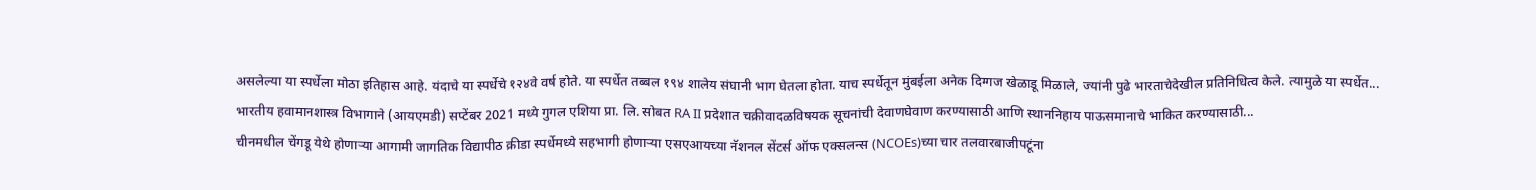असलेल्या या स्पर्धेला मोठा इतिहास आहे. यंदाचे या स्पर्धेचे १२४वे वर्ष होते. या स्पर्धेत तब्बल १९४ शालेय संघानी भाग घेतला होता. याच स्पर्धेतून मुंबईला अनेक दिग्गज खेळाडू मिळाले, ज्यांनी पुढे भारताचेदेखील प्रतिनिधित्व केले. त्यामुळे या स्पर्धेत...
भारतीय हवामानशास्त्र विभागाने (आयएमडी) सप्टेंबर 2021 मध्ये गुगल एशिया प्रा. लि. सोबत RA II प्रदेशात चक्रीवादळविषयक सूचनांची देवाणघेवाण करण्यासाठी आणि स्थाननिहाय पाऊसमानाचे भाकित करण्यासाठी...
चीनमधील चेंगडू येथे होणाऱ्या आगामी जागतिक विद्यापीठ क्रीडा स्पर्धेमध्ये सहभागी होणाऱ्या एसएआयच्या नॅशनल सेंटर्स ऑफ एक्सलन्स (NCOEs)च्या चार तलवारबाजीपटूंना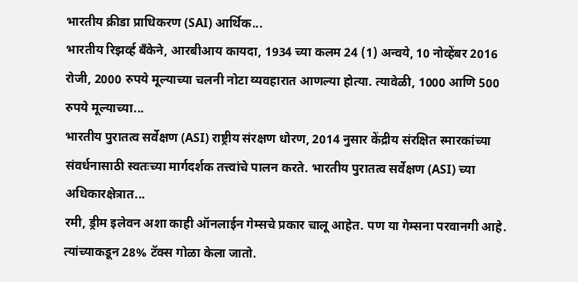भारतीय क्रीडा प्राधिकरण (SAI) आर्थिक...
भारतीय रिझर्व्ह बँकेने, आरबीआय कायदा, 1934 च्या कलम 24 (1) अन्वये, 10 नोव्हेंबर 2016 रोजी, 2000 रुपये मूल्याच्या चलनी नोटा व्यवहारात आणल्या होत्या. त्यावेळी, 1000 आणि 500 रुपये मूल्याच्या...
भारतीय पुरातत्व सर्वेक्षण (ASI) राष्ट्रीय संरक्षण धोरण, 2014 नुसार केंद्रीय संरक्षित स्मारकांच्या संवर्धनासाठी स्वतःच्या मार्गदर्शक तत्त्वांचे पालन करते. भारतीय पुरातत्व सर्वेक्षण (ASI) च्या अधिकारक्षेत्रात...
रमी, ड्रीम इलेवन अशा काही ऑनलाईन गेम्सचे प्रकार चालू आहेत. पण या गेम्सना परवानगी आहे. त्यांच्याकडून 28% टॅक्स गोळा केला जातो.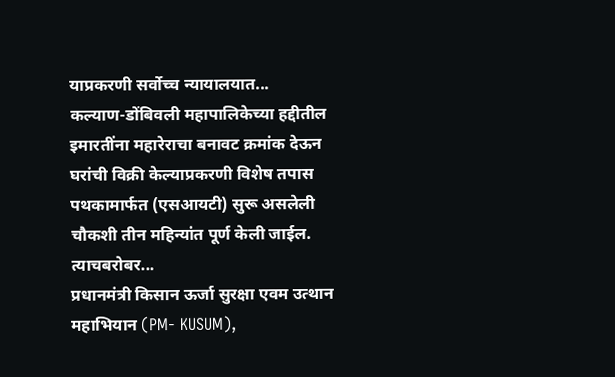याप्रकरणी सर्वोच्च न्यायालयात...
कल्याण-डोंबिवली महापालिकेच्या हद्दीतील इमारतींना महारेराचा बनावट क्रमांक देऊन घरांची विक्री केल्याप्रकरणी विशेष तपास पथकामार्फत (एसआयटी) सुरू असलेली चौकशी तीन महिन्यांत पूर्ण केली जाईल. त्याचबरोबर...
प्रधानमंत्री किसान ऊर्जा सुरक्षा एवम उत्थान महाभियान (PM- KUSUM),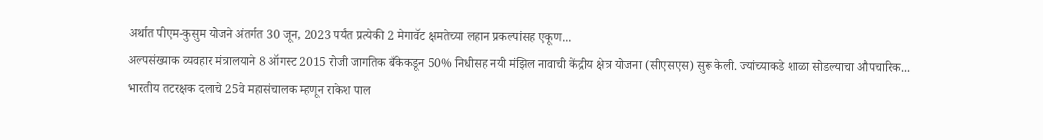अर्थात पीएम-कुसुम योजने अंतर्गत 30 जून, 2023 पर्यंत प्रत्येकी 2 मेगावॅट क्षमतेच्या लहान प्रकल्पांसह एकूण...
अल्पसंख्याक व्यवहार मंत्रालयाने 8 ऑगस्ट 2015 रोजी जागतिक बँकेकडून 50% निधीसह नयी मंझिल नावाची केंद्रीय क्षेत्र योजना (सीएसएस) सुरू केली. ज्यांच्याकडे शाळा सोडल्याचा औपचारिक...
भारतीय तटरक्षक दलाचे 25वे महासंचालक म्हणून राकेश पाल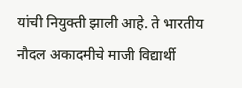यांची नियुक्ती झाली आहे. ते भारतीय नौदल अकादमीचे माजी विद्यार्थी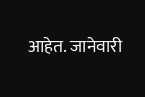आहेत. जानेवारी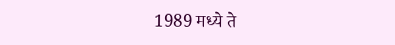1989 मध्ये ते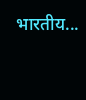भारतीय...